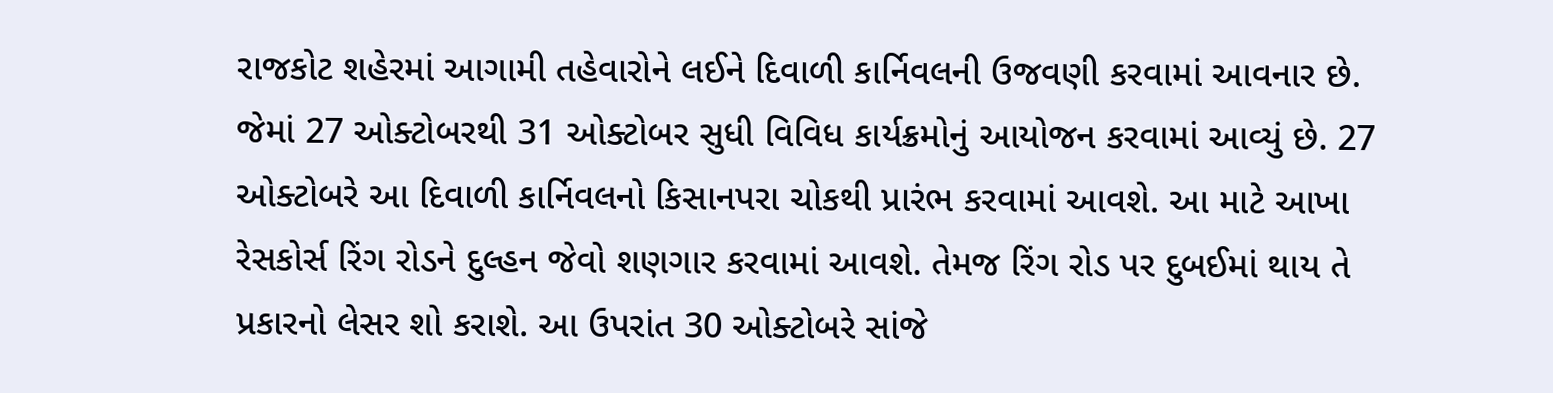રાજકોટ શહેરમાં આગામી તહેવારોને લઈને દિવાળી કાર્નિવલની ઉજવણી કરવામાં આવનાર છે. જેમાં 27 ઓક્ટોબરથી 31 ઓક્ટોબર સુધી વિવિધ કાર્યક્રમોનું આયોજન કરવામાં આવ્યું છે. 27 ઓક્ટોબરે આ દિવાળી કાર્નિવલનો કિસાનપરા ચોકથી પ્રારંભ કરવામાં આવશે. આ માટે આખા રેસકોર્સ રિંગ રોડને દુલ્હન જેવો શણગાર કરવામાં આવશે. તેમજ રિંગ રોડ પર દુબઈમાં થાય તે પ્રકારનો લેસર શો કરાશે. આ ઉપરાંત 30 ઓક્ટોબરે સાંજે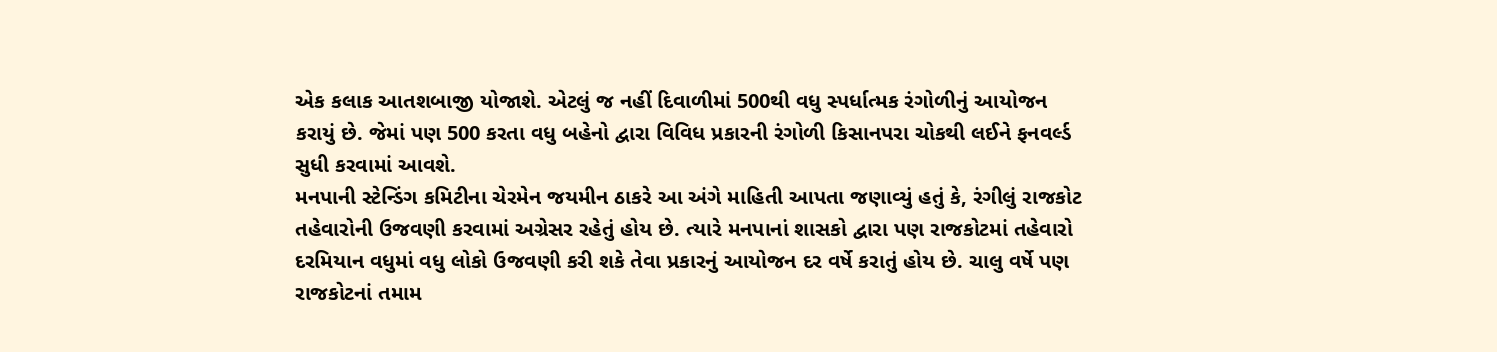એક કલાક આતશબાજી યોજાશે. એટલું જ નહીં દિવાળીમાં 500થી વધુ સ્પર્ધાત્મક રંગોળીનું આયોજન કરાયું છે. જેમાં પણ 500 કરતા વધુ બહેનો દ્વારા વિવિધ પ્રકારની રંગોળી કિસાનપરા ચોકથી લઈને ફનવર્લ્ડ સુધી કરવામાં આવશે.
મનપાની સ્ટેન્ડિંગ કમિટીના ચેરમેન જયમીન ઠાકરે આ અંગે માહિતી આપતા જણાવ્યું હતું કે, રંગીલું રાજકોટ તહેવારોની ઉજવણી કરવામાં અગ્રેસર રહેતું હોય છે. ત્યારે મનપાનાં શાસકો દ્વારા પણ રાજકોટમાં તહેવારો દરમિયાન વધુમાં વધુ લોકો ઉજવણી કરી શકે તેવા પ્રકારનું આયોજન દર વર્ષે કરાતું હોય છે. ચાલુ વર્ષે પણ રાજકોટનાં તમામ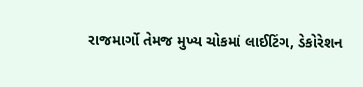રાજમાર્ગો તેમજ મુખ્ય ચોકમાં લાઈટિંગ, ડેકોરેશન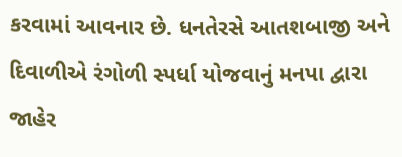કરવામાં આવનાર છે. ધનતેરસે આતશબાજી અને દિવાળીએ રંગોળી સ્પર્ધા યોજવાનું મનપા દ્વારા જાહેર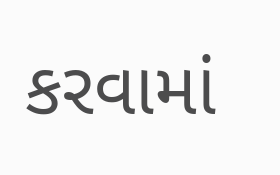કરવામાં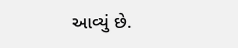આવ્યું છે.